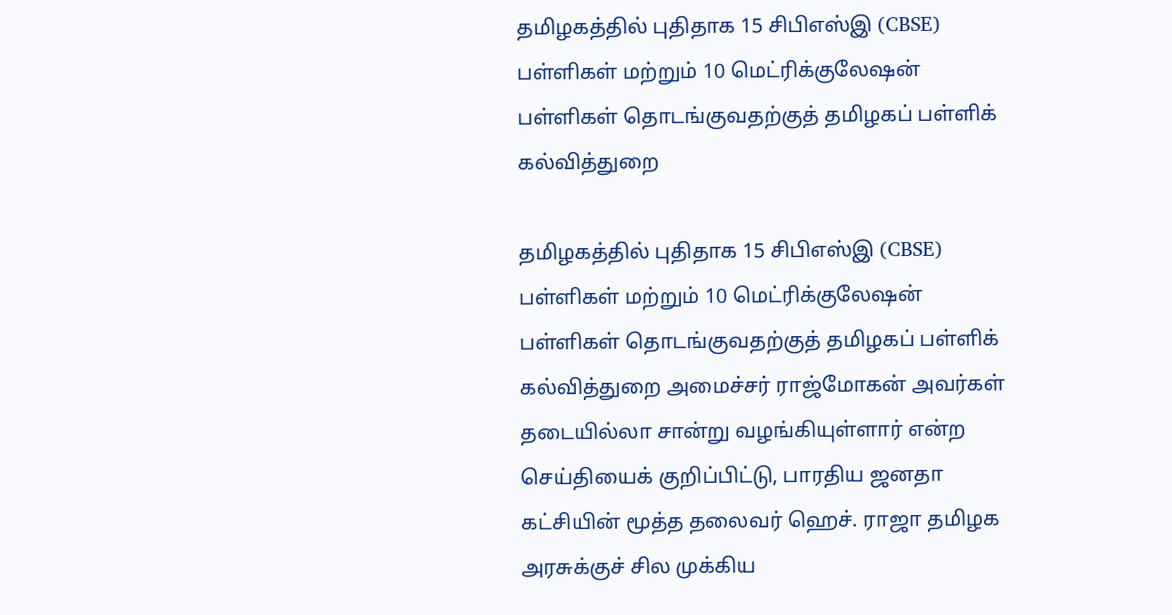தமிழகத்தில் புதிதாக 15 சிபிஎஸ்இ (CBSE) பள்ளிகள் மற்றும் 10 மெட்ரிக்குலேஷன் பள்ளிகள் தொடங்குவதற்குத் தமிழகப் பள்ளிக் கல்வித்துறை

தமிழகத்தில் புதிதாக 15 சிபிஎஸ்இ (CBSE) பள்ளிகள் மற்றும் 10 மெட்ரிக்குலேஷன் பள்ளிகள் தொடங்குவதற்குத் தமிழகப் பள்ளிக் கல்வித்துறை அமைச்சர் ராஜ்மோகன் அவர்கள் தடையில்லா சான்று வழங்கியுள்ளார் என்ற செய்தியைக் குறிப்பிட்டு, பாரதிய ஜனதா கட்சியின் மூத்த தலைவர் ஹெச். ராஜா தமிழக அரசுக்குச் சில முக்கிய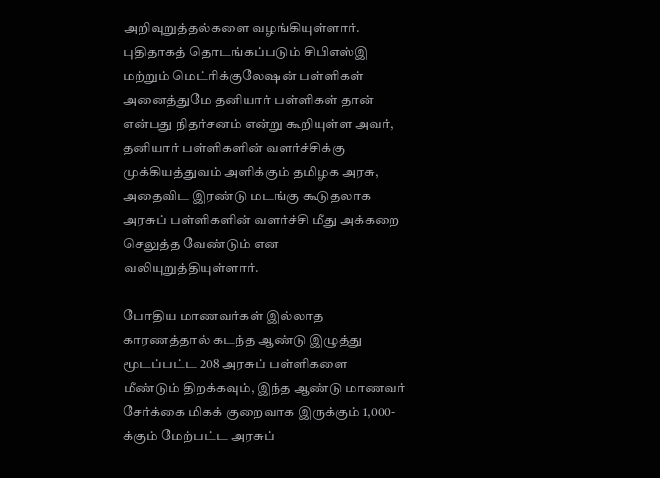அறிவுறுத்தல்களை வழங்கியுள்ளார். புதிதாகத் தொடங்கப்படும் சிபிஎஸ்இ மற்றும் மெட்ரிக்குலேஷன் பள்ளிகள் அனைத்துமே தனியார் பள்ளிகள் தான் என்பது நிதர்சனம் என்று கூறியுள்ள அவர், தனியார் பள்ளிகளின் வளர்ச்சிக்கு முக்கியத்துவம் அளிக்கும் தமிழக அரசு, அதைவிட இரண்டு மடங்கு கூடுதலாக அரசுப் பள்ளிகளின் வளர்ச்சி மீது அக்கறை செலுத்த வேண்டும் என வலியுறுத்தியுள்ளார்.

போதிய மாணவர்கள் இல்லாத காரணத்தால் கடந்த ஆண்டு இழுத்து மூடப்பட்ட 208 அரசுப் பள்ளிகளை மீண்டும் திறக்கவும், இந்த ஆண்டு மாணவர் சேர்க்கை மிகக் குறைவாக இருக்கும் 1,000-க்கும் மேற்பட்ட அரசுப்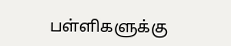பள்ளிகளுக்கு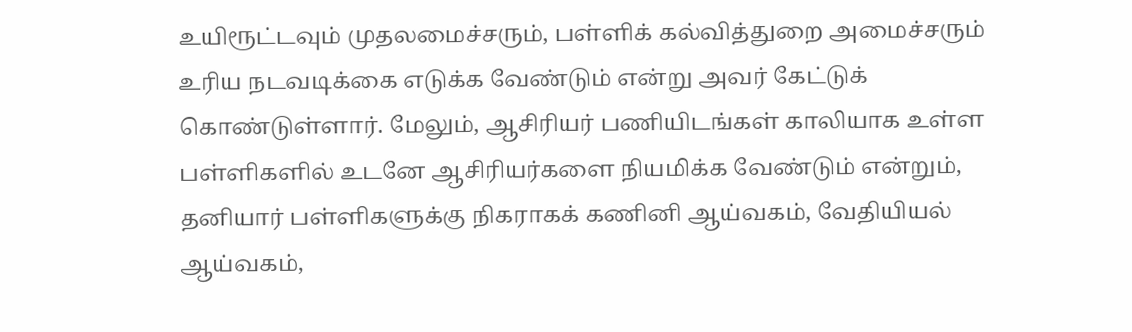உயிரூட்டவும் முதலமைச்சரும், பள்ளிக் கல்வித்துறை அமைச்சரும் உரிய நடவடிக்கை எடுக்க வேண்டும் என்று அவர் கேட்டுக் கொண்டுள்ளார். மேலும், ஆசிரியர் பணியிடங்கள் காலியாக உள்ள பள்ளிகளில் உடனே ஆசிரியர்களை நியமிக்க வேண்டும் என்றும், தனியார் பள்ளிகளுக்கு நிகராகக் கணினி ஆய்வகம், வேதியியல் ஆய்வகம்,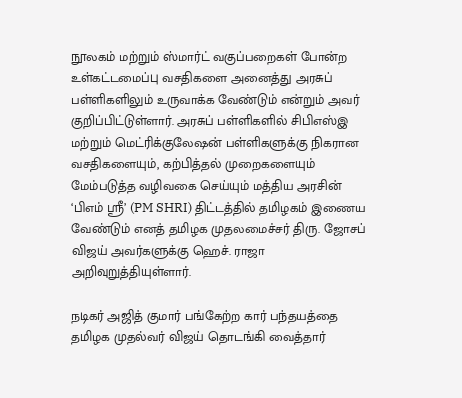நூலகம் மற்றும் ஸ்மார்ட் வகுப்பறைகள் போன்ற உள்கட்டமைப்பு வசதிகளை அனைத்து அரசுப் பள்ளிகளிலும் உருவாக்க வேண்டும் என்றும் அவர் குறிப்பிட்டுள்ளார். அரசுப் பள்ளிகளில் சிபிஎஸ்இ மற்றும் மெட்ரிக்குலேஷன் பள்ளிகளுக்கு நிகரான வசதிகளையும், கற்பித்தல் முறைகளையும் மேம்படுத்த வழிவகை செய்யும் மத்திய அரசின் ‘பிஎம் ஸ்ரீ’ (PM SHRI) திட்டத்தில் தமிழகம் இணைய வேண்டும் எனத் தமிழக முதலமைச்சர் திரு. ஜோசப் விஜய் அவர்களுக்கு ஹெச். ராஜா அறிவுறுத்தியுள்ளார்.

நடிகர் அஜித் குமார் பங்கேற்ற கார் பந்தயத்தை தமிழக முதல்வர் விஜய் தொடங்கி வைத்தார்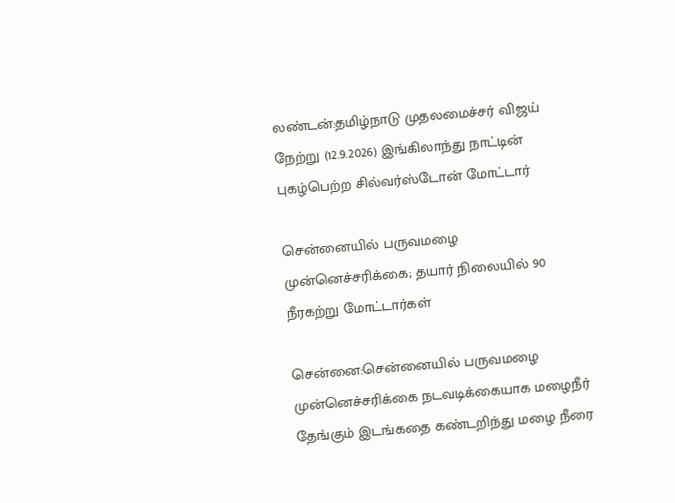லண்டன்:தமிழ்நாடு முதலமைச்சர் விஜய் நேற்று (12.9.2026) இங்கிலாந்து நாட்டின் புகழ்பெற்ற சில்வர்ஸ்டோன் மோட்டார்

சென்னையில் பருவமழை முன்னெச்சரிக்கை; தயார் நிலையில் 90 நீரகற்று மோட்டார்கள்

சென்னை:சென்னையில் பருவமழை முன்னெச்சரிக்கை நடவடிக்கையாக மழைநீர் தேங்கும் இடங்கதை கண்டறிந்து மழை நீரை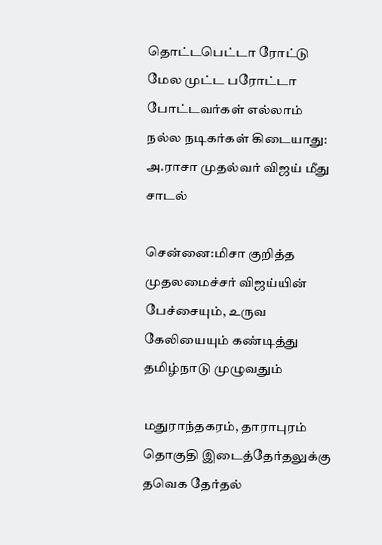தொட்டபெட்டா ரோட்டு மேல முட்ட பரோட்டா போட்டவர்கள் எல்லாம் நல்ல நடிகர்கள் கிடையாது: அ.ராசா முதல்வர் விஜய் மீது சாடல்

சென்னை:மிசா குறித்த முதலமைச்சர் விஜய்யின் பேச்சையும், உருவ கேலியையும் கண்டித்து தமிழ்நாடு முழுவதும்

மதுராந்தகரம், தாராபுரம் தொகுதி இடைத்தேர்தலுக்கு தவெக தேர்தல்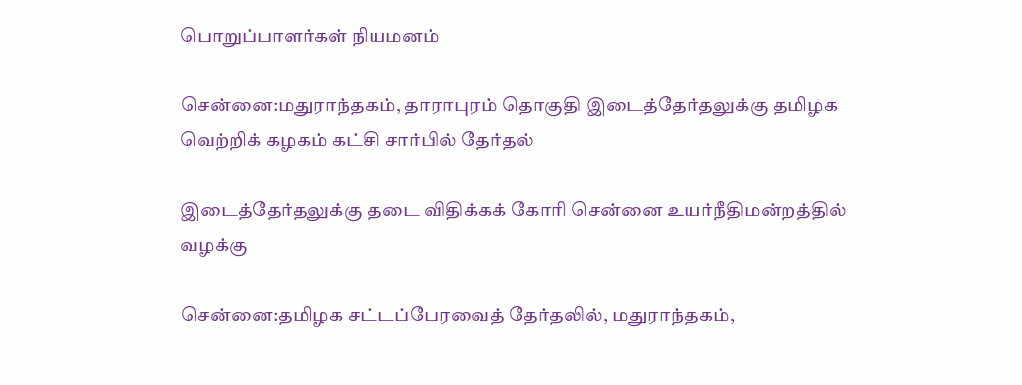பொறுப்பாளர்கள் நியமனம்

சென்னை:மதுராந்தகம், தாராபுரம் தொகுதி இடைத்தேர்தலுக்கு தமிழக வெற்றிக் கழகம் கட்சி சார்பில் தேர்தல்

இடைத்தேர்தலுக்கு தடை விதிக்கக் கோரி சென்னை உயர்நீதிமன்றத்தில் வழக்கு

சென்னை:தமிழக சட்டப்பேரவைத் தேர்தலில், மதுராந்தகம்,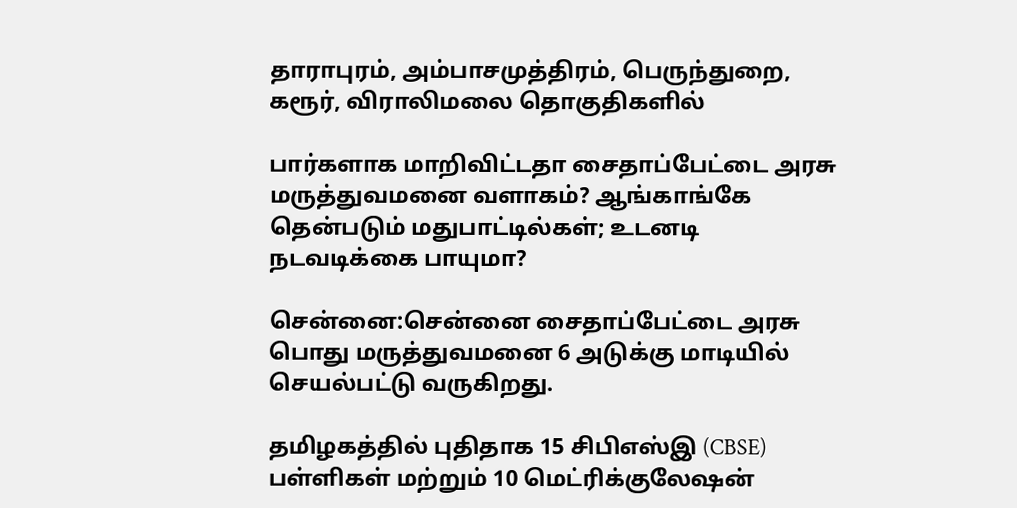தாராபுரம், அம்பாசமுத்திரம், பெருந்துறை, கரூர், விராலிமலை தொகுதிகளில்

பார்களாக மாறிவிட்டதா சைதாப்பேட்டை அரசு மருத்துவமனை வளாகம்? ஆங்காங்கே தென்படும் மதுபாட்டில்கள்; உடனடி நடவடிக்கை பாயுமா?

சென்னை:சென்னை சைதாப்பேட்டை அரசு பொது மருத்துவமனை 6 அடுக்கு மாடியில் செயல்பட்டு வருகிறது.

தமிழகத்தில் புதிதாக 15 சிபிஎஸ்இ (CBSE) பள்ளிகள் மற்றும் 10 மெட்ரிக்குலேஷன்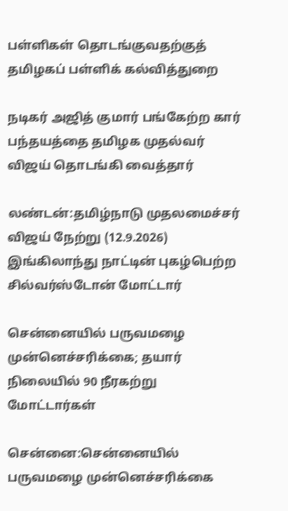பள்ளிகள் தொடங்குவதற்குத் தமிழகப் பள்ளிக் கல்வித்துறை

நடிகர் அஜித் குமார் பங்கேற்ற கார் பந்தயத்தை தமிழக முதல்வர் விஜய் தொடங்கி வைத்தார்

லண்டன்:தமிழ்நாடு முதலமைச்சர் விஜய் நேற்று (12.9.2026) இங்கிலாந்து நாட்டின் புகழ்பெற்ற சில்வர்ஸ்டோன் மோட்டார்

சென்னையில் பருவமழை முன்னெச்சரிக்கை; தயார் நிலையில் 90 நீரகற்று மோட்டார்கள்

சென்னை:சென்னையில் பருவமழை முன்னெச்சரிக்கை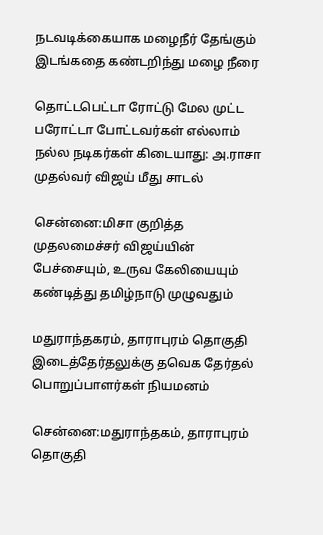நடவடிக்கையாக மழைநீர் தேங்கும் இடங்கதை கண்டறிந்து மழை நீரை

தொட்டபெட்டா ரோட்டு மேல முட்ட பரோட்டா போட்டவர்கள் எல்லாம் நல்ல நடிகர்கள் கிடையாது: அ.ராசா முதல்வர் விஜய் மீது சாடல்

சென்னை:மிசா குறித்த முதலமைச்சர் விஜய்யின் பேச்சையும், உருவ கேலியையும் கண்டித்து தமிழ்நாடு முழுவதும்

மதுராந்தகரம், தாராபுரம் தொகுதி இடைத்தேர்தலுக்கு தவெக தேர்தல் பொறுப்பாளர்கள் நியமனம்

சென்னை:மதுராந்தகம், தாராபுரம் தொகுதி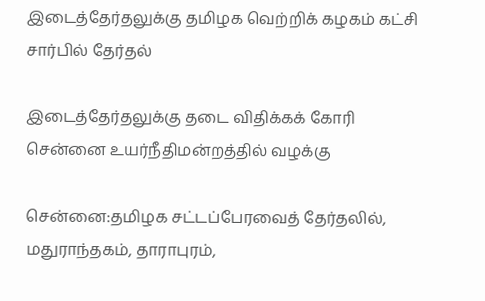இடைத்தேர்தலுக்கு தமிழக வெற்றிக் கழகம் கட்சி சார்பில் தேர்தல்

இடைத்தேர்தலுக்கு தடை விதிக்கக் கோரி சென்னை உயர்நீதிமன்றத்தில் வழக்கு

சென்னை:தமிழக சட்டப்பேரவைத் தேர்தலில், மதுராந்தகம், தாராபுரம்,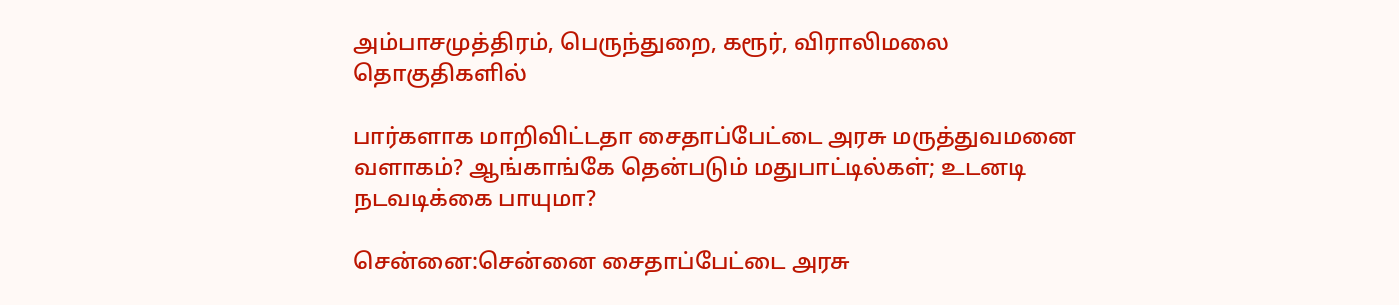அம்பாசமுத்திரம், பெருந்துறை, கரூர், விராலிமலை தொகுதிகளில்

பார்களாக மாறிவிட்டதா சைதாப்பேட்டை அரசு மருத்துவமனை வளாகம்? ஆங்காங்கே தென்படும் மதுபாட்டில்கள்; உடனடி நடவடிக்கை பாயுமா?

சென்னை:சென்னை சைதாப்பேட்டை அரசு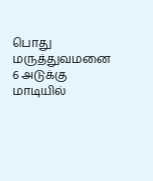பொது மருத்துவமனை 6 அடுக்கு மாடியில்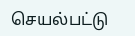செயல்பட்டு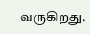வருகிறது.